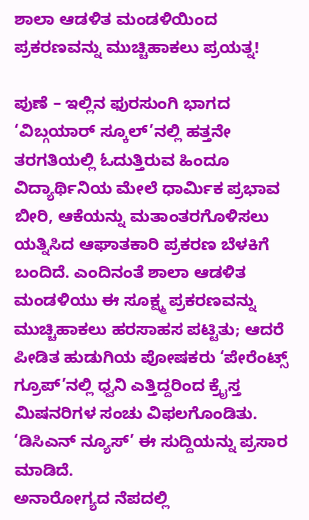ಶಾಲಾ ಆಡಳಿತ ಮಂಡಳಿಯಿಂದ ಪ್ರಕರಣವನ್ನು ಮುಚ್ಚಿಹಾಕಲು ಪ್ರಯತ್ನ!

ಪುಣೆ – ಇಲ್ಲಿನ ಫುರಸುಂಗಿ ಭಾಗದ ‘ವಿಬ್ಗಯಾರ್ ಸ್ಕೂಲ್’ನಲ್ಲಿ ಹತ್ತನೇ ತರಗತಿಯಲ್ಲಿ ಓದುತ್ತಿರುವ ಹಿಂದೂ ವಿದ್ಯಾರ್ಥಿನಿಯ ಮೇಲೆ ಧಾರ್ಮಿಕ ಪ್ರಭಾವ ಬೀರಿ, ಆಕೆಯನ್ನು ಮತಾಂತರಗೊಳಿಸಲು ಯತ್ನಿಸಿದ ಆಘಾತಕಾರಿ ಪ್ರಕರಣ ಬೆಳಕಿಗೆ ಬಂದಿದೆ. ಎಂದಿನಂತೆ ಶಾಲಾ ಆಡಳಿತ ಮಂಡಳಿಯು ಈ ಸೂಕ್ಷ್ಮ ಪ್ರಕರಣವನ್ನು ಮುಚ್ಚಿಹಾಕಲು ಹರಸಾಹಸ ಪಟ್ಟಿತು; ಆದರೆ ಪೀಡಿತ ಹುಡುಗಿಯ ಪೋಷಕರು ‘ಪೇರೆಂಟ್ಸ್ ಗ್ರೂಪ್’ನಲ್ಲಿ ಧ್ವನಿ ಎತ್ತಿದ್ದರಿಂದ ಕ್ರೈಸ್ತ ಮಿಷನರಿಗಳ ಸಂಚು ವಿಫಲಗೊಂಡಿತು. ‘ಡಿಸಿಎನ್ ನ್ಯೂಸ್’ ಈ ಸುದ್ದಿಯನ್ನು ಪ್ರಸಾರ ಮಾಡಿದೆ.
ಅನಾರೋಗ್ಯದ ನೆಪದಲ್ಲಿ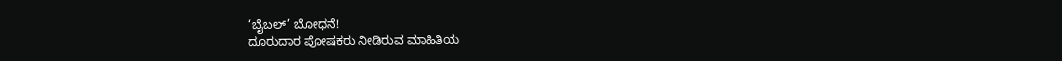‘ಬೈಬಲ್’ ಬೋಧನೆ!
ದೂರುದಾರ ಪೋಷಕರು ನೀಡಿರುವ ಮಾಹಿತಿಯ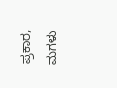ಪ್ರಕಾರ, ಮಗಳು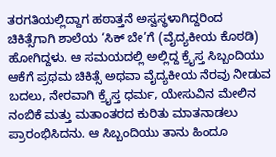ತರಗತಿಯಲ್ಲಿದ್ದಾಗ ಹಠಾತ್ತನೆ ಅಸ್ವಸ್ಥಳಾಗಿದ್ದರಿಂದ ಚಿಕಿತ್ಸೆಗಾಗಿ ಶಾಲೆಯ ‘ಸಿಕ್ ಬೇ’ಗೆ (ವೈದ್ಯಕೀಯ ಕೊಠಡಿ) ಹೋಗಿದ್ದಳು. ಆ ಸಮಯದಲ್ಲಿ ಅಲ್ಲಿದ್ದ ಕ್ರೈಸ್ತ ಸಿಬ್ಬಂದಿಯು ಆಕೆಗೆ ಪ್ರಥಮ ಚಿಕಿತ್ಸೆ ಅಥವಾ ವೈದ್ಯಕೀಯ ನೆರವು ನೀಡುವ ಬದಲು, ನೇರವಾಗಿ ಕ್ರೈಸ್ತ ಧರ್ಮ, ಯೇಸುವಿನ ಮೇಲಿನ ನಂಬಿಕೆ ಮತ್ತು ಮತಾಂತರದ ಕುರಿತು ಮಾತನಾಡಲು ಪ್ರಾರಂಭಿಸಿದನು. ಆ ಸಿಬ್ಬಂದಿಯು ತಾನು ಹಿಂದೂ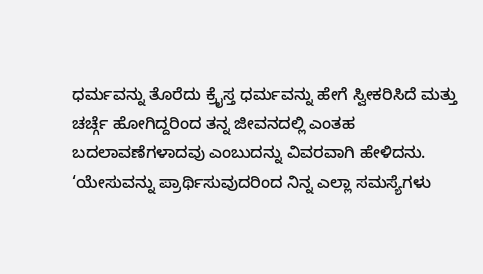ಧರ್ಮವನ್ನು ತೊರೆದು ಕ್ರೈಸ್ತ ಧರ್ಮವನ್ನು ಹೇಗೆ ಸ್ವೀಕರಿಸಿದೆ ಮತ್ತು ಚರ್ಚ್ಗೆ ಹೋಗಿದ್ದರಿಂದ ತನ್ನ ಜೀವನದಲ್ಲಿ ಎಂತಹ ಬದಲಾವಣೆಗಳಾದವು ಎಂಬುದನ್ನು ವಿವರವಾಗಿ ಹೇಳಿದನು. ‘ಯೇಸುವನ್ನು ಪ್ರಾರ್ಥಿಸುವುದರಿಂದ ನಿನ್ನ ಎಲ್ಲಾ ಸಮಸ್ಯೆಗಳು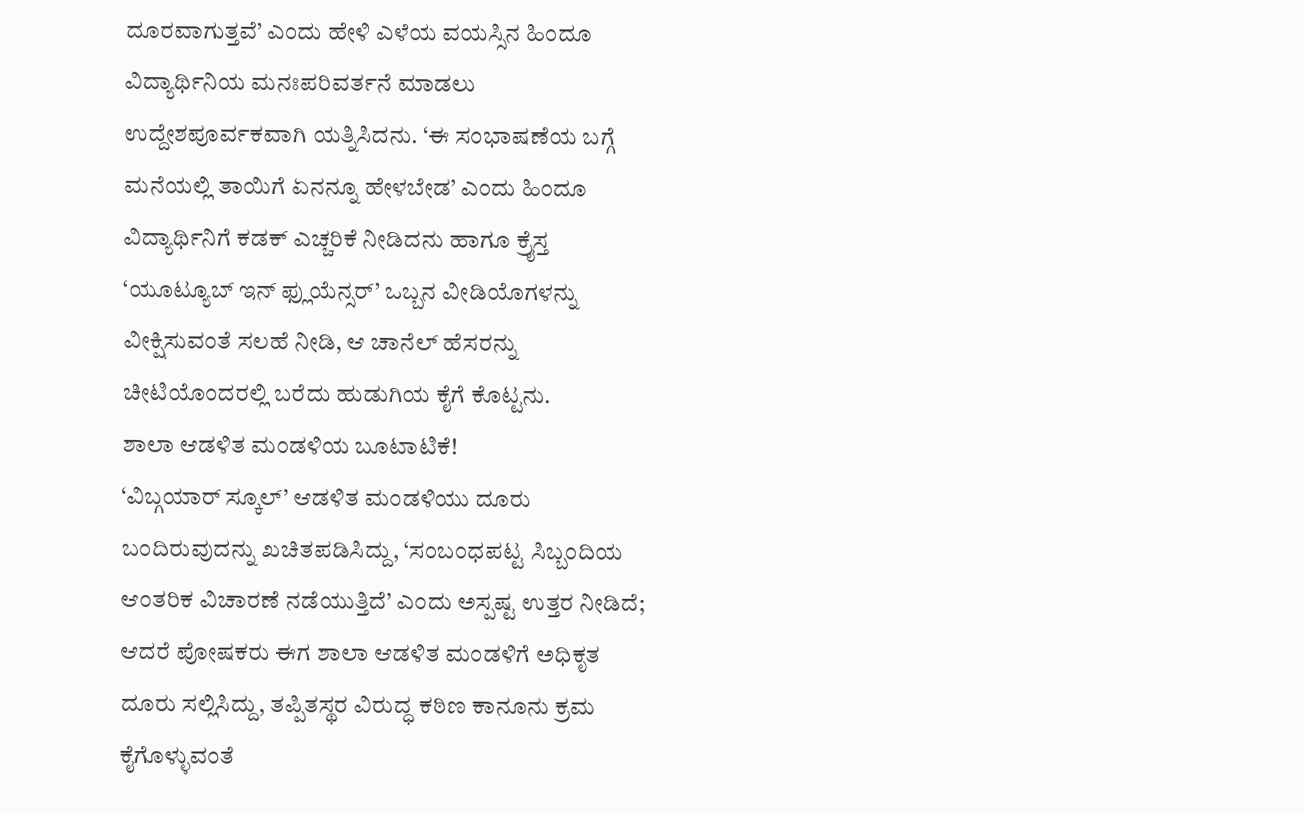ದೂರವಾಗುತ್ತವೆ’ ಎಂದು ಹೇಳಿ ಎಳೆಯ ವಯಸ್ಸಿನ ಹಿಂದೂ ವಿದ್ಯಾರ್ಥಿನಿಯ ಮನಃಪರಿವರ್ತನೆ ಮಾಡಲು ಉದ್ದೇಶಪೂರ್ವಕವಾಗಿ ಯತ್ನಿಸಿದನು. ‘ಈ ಸಂಭಾಷಣೆಯ ಬಗ್ಗೆ ಮನೆಯಲ್ಲಿ ತಾಯಿಗೆ ಏನನ್ನೂ ಹೇಳಬೇಡ’ ಎಂದು ಹಿಂದೂ ವಿದ್ಯಾರ್ಥಿನಿಗೆ ಕಡಕ್ ಎಚ್ಚರಿಕೆ ನೀಡಿದನು ಹಾಗೂ ಕ್ರೈಸ್ತ ‘ಯೂಟ್ಯೂಬ್ ಇನ್ ಫ್ಲುಯೆನ್ಸರ್’ ಒಬ್ಬನ ವೀಡಿಯೊಗಳನ್ನು ವೀಕ್ಷಿಸುವಂತೆ ಸಲಹೆ ನೀಡಿ, ಆ ಚಾನೆಲ್ ಹೆಸರನ್ನು ಚೀಟಿಯೊಂದರಲ್ಲಿ ಬರೆದು ಹುಡುಗಿಯ ಕೈಗೆ ಕೊಟ್ಟನು.
ಶಾಲಾ ಆಡಳಿತ ಮಂಡಳಿಯ ಬೂಟಾಟಿಕೆ!
‘ವಿಬ್ಗಯಾರ್ ಸ್ಕೂಲ್’ ಆಡಳಿತ ಮಂಡಳಿಯು ದೂರು ಬಂದಿರುವುದನ್ನು ಖಚಿತಪಡಿಸಿದ್ದು, ‘ಸಂಬಂಧಪಟ್ಟ ಸಿಬ್ಬಂದಿಯ ಆಂತರಿಕ ವಿಚಾರಣೆ ನಡೆಯುತ್ತಿದೆ’ ಎಂದು ಅಸ್ಪಷ್ಟ ಉತ್ತರ ನೀಡಿದೆ; ಆದರೆ ಪೋಷಕರು ಈಗ ಶಾಲಾ ಆಡಳಿತ ಮಂಡಳಿಗೆ ಅಧಿಕೃತ ದೂರು ಸಲ್ಲಿಸಿದ್ದು, ತಪ್ಪಿತಸ್ಥರ ವಿರುದ್ಧ ಕಠಿಣ ಕಾನೂನು ಕ್ರಮ ಕೈಗೊಳ್ಳುವಂತೆ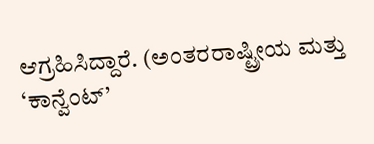ಆಗ್ರಹಿಸಿದ್ದಾರೆ. (ಅಂತರರಾಷ್ಟ್ರೀಯ ಮತ್ತು ‘ಕಾನ್ವೆಂಟ್’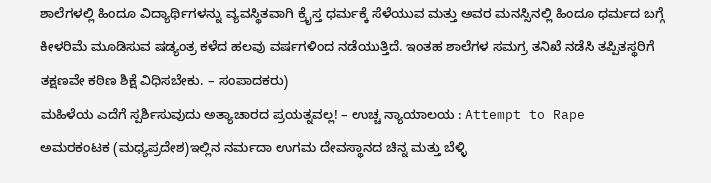ಶಾಲೆಗಳಲ್ಲಿ ಹಿಂದೂ ವಿದ್ಯಾರ್ಥಿಗಳನ್ನು ವ್ಯವಸ್ಥಿತವಾಗಿ ಕ್ರೈಸ್ತ ಧರ್ಮಕ್ಕೆ ಸೆಳೆಯುವ ಮತ್ತು ಅವರ ಮನಸ್ಸಿನಲ್ಲಿ ಹಿಂದೂ ಧರ್ಮದ ಬಗ್ಗೆ ಕೀಳರಿಮೆ ಮೂಡಿಸುವ ಷಡ್ಯಂತ್ರ ಕಳೆದ ಹಲವು ವರ್ಷಗಳಿಂದ ನಡೆಯುತ್ತಿದೆ. ಇಂತಹ ಶಾಲೆಗಳ ಸಮಗ್ರ ತನಿಖೆ ನಡೆಸಿ ತಪ್ಪಿತಸ್ಥರಿಗೆ ತಕ್ಷಣವೇ ಕಠಿಣ ಶಿಕ್ಷೆ ವಿಧಿಸಬೇಕು. – ಸಂಪಾದಕರು)
ಮಹಿಳೆಯ ಎದೆಗೆ ಸ್ಪರ್ಶಿಸುವುದು ಅತ್ಯಾಚಾರದ ಪ್ರಯತ್ನವಲ್ಲ! – ಉಚ್ಚ ನ್ಯಾಯಾಲಯ : Attempt to Rape
ಅಮರಕಂಟಕ (ಮಧ್ಯಪ್ರದೇಶ)ಇಲ್ಲಿನ ನರ್ಮದಾ ಉಗಮ ದೇವಸ್ಥಾನದ ಚಿನ್ನ ಮತ್ತು ಬೆಳ್ಳಿ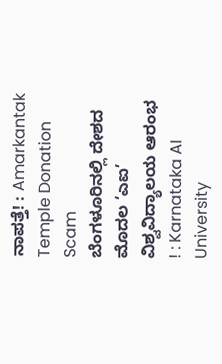ನಾಪತ್ತೆ! : Amarkantak Temple Donation Scam
ಬೆಂಗಳೂರಿನಲ್ಲಿ ದೇಶದ ಮೊದಲ ‘ಎಐ’ ವಿಶ್ವವಿದ್ಯಾಲಯ ಆರಂಭ ! : Karnataka AI University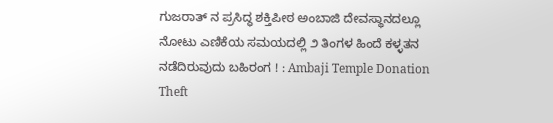ಗುಜರಾತ್ ನ ಪ್ರಸಿದ್ಧ ಶಕ್ತಿಪೀಠ ಅಂಬಾಜಿ ದೇವಸ್ಥಾನದಲ್ಲೂ ನೋಟು ಎಣಿಕೆಯ ಸಮಯದಲ್ಲಿ ೨ ತಿಂಗಳ ಹಿಂದೆ ಕಳ್ಳತನ ನಡೆದಿರುವುದು ಬಹಿರಂಗ ! : Ambaji Temple Donation Theft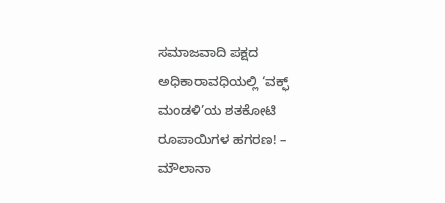ಸಮಾಜವಾದಿ ಪಕ್ಷದ ಅಧಿಕಾರಾವಧಿಯಲ್ಲಿ ‘ವಕ್ಫ್ ಮಂಡಳಿ’ಯ ಶತಕೋಟಿ ರೂಪಾಯಿಗಳ ಹಗರಣ! – ಮೌಲಾನಾ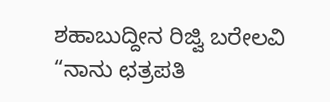ಶಹಾಬುದ್ದೀನ ರಿಜ್ವಿ ಬರೇಲವಿ
“ನಾನು ಛತ್ರಪತಿ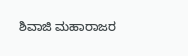ಶಿವಾಜಿ ಮಹಾರಾಜರ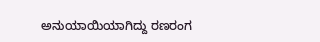ಅನುಯಾಯಿಯಾಗಿದ್ದು ರಣರಂಗ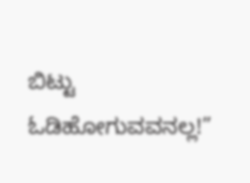ಬಿಟ್ಟು ಓಡಿಹೋಗುವವನಲ್ಲ!”